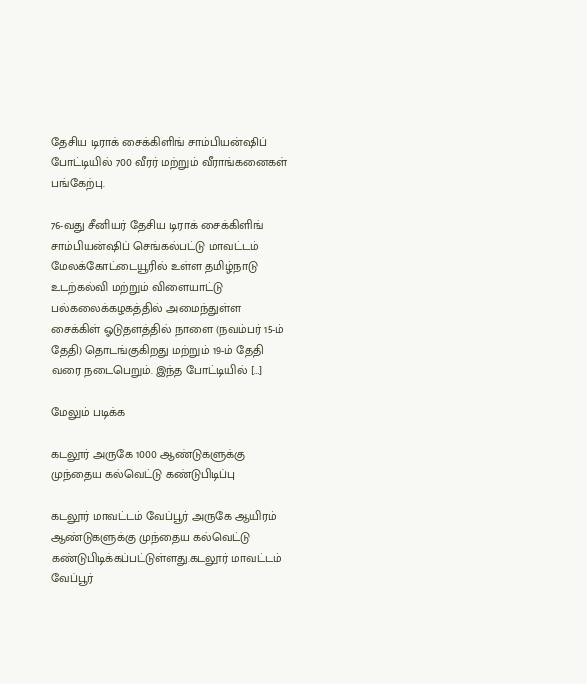தேசிய டிராக் சைக்கிளிங் சாம்பியன்ஷிப் போட்டியில் 700 வீரர் மற்றும் வீராங்கனைகள் பங்கேற்பு.

76-வது சீனியர் தேசிய டிராக் சைக்கிளிங் சாம்பியன்ஷிப் செங்கல்பட்டு மாவட்டம் மேலக்கோட்டையூரில் உள்ள தமிழ்நாடு உடற்கல்வி மற்றும் விளையாட்டு பல்கலைக்கழகத்தில் அமைந்துள்ள சைக்கிள் ஓடுதளத்தில் நாளை (நவம்பர் 15-ம் தேதி) தொடங்குகிறது மற்றும் 19-ம் தேதி வரை நடைபெறும். இந்த போட்டியில் […]

மேலும் படிக்க

கடலூர் அருகே 1000 ஆண்டுகளுக்கு முந்தைய கல்வெட்டு கண்டுபிடிப்பு

கடலூர் மாவட்டம் வேப்பூர் அருகே ஆயிரம் ஆண்டுகளுக்கு முந்தைய கல்வெட்டு கண்டுபிடிக்கப்பட்டுள்ளது.கடலூர் மாவட்டம் வேப்பூர்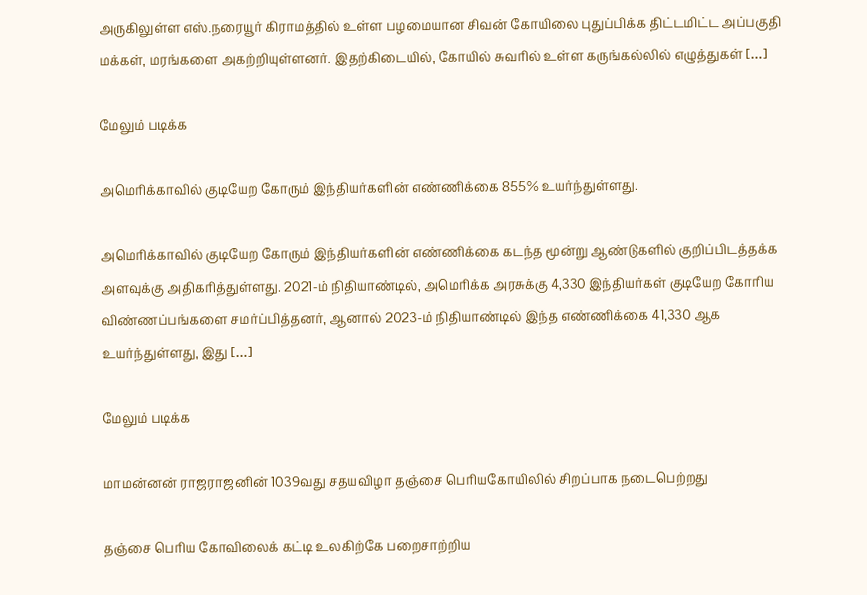அருகிலுள்ள எஸ்.நரையூர் கிராமத்தில் உள்ள பழமையான சிவன் கோயிலை புதுப்பிக்க திட்டமிட்ட அப்பகுதி மக்கள், மரங்களை அகற்றியுள்ளனர். இதற்கிடையில், கோயில் சுவரில் உள்ள கருங்கல்லில் எழுத்துகள் […]

மேலும் படிக்க

அமெரிக்காவில் குடியேற கோரும் இந்தியர்களின் எண்ணிக்கை 855% உயர்ந்துள்ளது.

அமெரிக்காவில் குடியேற கோரும் இந்தியர்களின் எண்ணிக்கை கடந்த மூன்று ஆண்டுகளில் குறிப்பிடத்தக்க அளவுக்கு அதிகரித்துள்ளது. 2021-ம் நிதியாண்டில், அமெரிக்க அரசுக்கு 4,330 இந்தியர்கள் குடியேற கோரிய விண்ணப்பங்களை சமர்ப்பித்தனர், ஆனால் 2023-ம் நிதியாண்டில் இந்த எண்ணிக்கை 41,330 ஆக உயர்ந்துள்ளது, இது […]

மேலும் படிக்க

மாமன்னன் ராஜராஜனின் 1039வது சதயவிழா தஞ்சை பெரியகோயிலில் சிறப்பாக நடைபெற்றது

தஞ்சை பெரிய கோவிலை‌க் கட்டி உலகிற்கே பறைசாற்றிய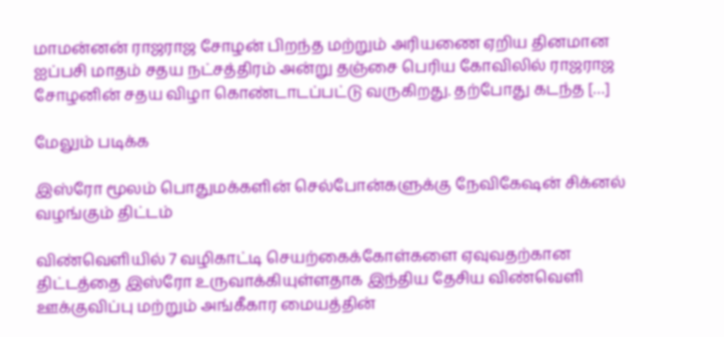மாமன்னன் ராஜராஜ சோழன் பிறந்த மற்றும் அரியணை ஏறிய தினமான ஐப்பசி மாதம் சதய நட்சத்திரம் அன்று தஞ்சை பெரிய கோவிலில் ராஜராஜ சோழனின் சதய விழா கொண்டாடப்பட்டு வருகிறது. தற்போது கடந்த […]

மேலும் படிக்க

இஸ்ரோ மூலம் பொதுமக்களின் செல்போன்களுக்கு நேவிகேஷன் சிக்னல் வழங்கும் திட்டம்

விண்வெளியில் 7 வழிகாட்டி செயற்கைக்கோள்களை ஏவுவதற்கான திட்டத்தை இஸ்ரோ உருவாக்கியுள்ளதாக இந்திய தேசிய விண்வெளி ஊக்குவிப்பு மற்றும் அங்கீகார மையத்தின்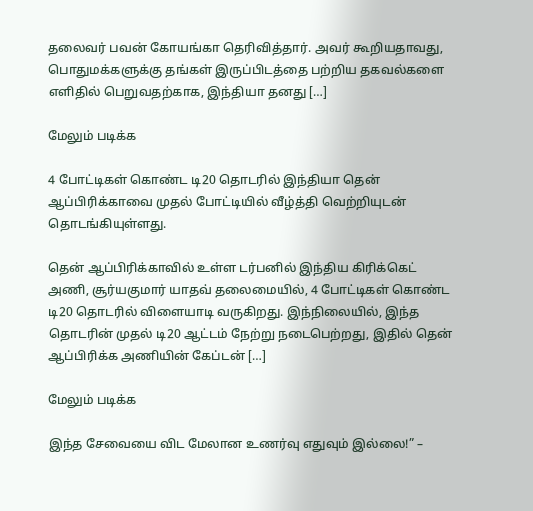தலைவர் பவன் கோயங்கா தெரிவித்தார். அவர் கூறியதாவது, பொதுமக்களுக்கு தங்கள் இருப்பிடத்தை பற்றிய தகவல்களை எளிதில் பெறுவதற்காக, இந்தியா தனது […]

மேலும் படிக்க

4 போட்டிகள் கொண்ட டி20 தொடரில் இந்தியா தென் ஆப்பிரிக்காவை முதல் போட்டியில் வீழ்த்தி வெற்றியுடன் தொடங்கியுள்ளது.

தென் ஆப்பிரிக்காவில் உள்ள டர்பனில் இந்திய கிரிக்கெட் அணி, சூர்யகுமார் யாதவ் தலைமையில், 4 போட்டிகள் கொண்ட டி20 தொடரில் விளையாடி வருகிறது. இந்நிலையில், இந்த தொடரின் முதல் டி20 ஆட்டம் நேற்று நடைபெற்றது, இதில் தென் ஆப்பிரிக்க அணியின் கேப்டன் […]

மேலும் படிக்க

இந்த சேவையை விட மேலான உணர்வு எதுவும் இல்லை!” –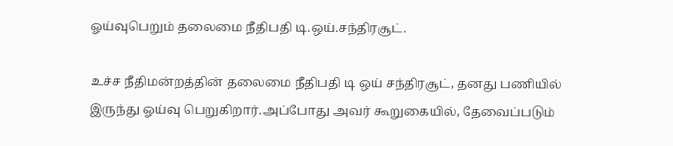ஓய்வுபெறும் தலைமை நீதிபதி டி.ஒய்.சந்திரசூட்.

உச்ச நீதிமன்றத்தின் தலைமை நீதிபதி டி ஒய் சந்திரசூட், தனது பணியில் இருந்து ஓய்வு பெறுகிறார்.அப்போது அவர் கூறுகையில், தேவைப்படும்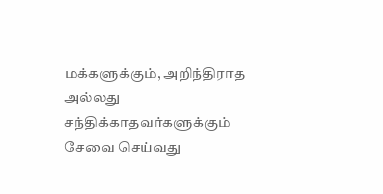மக்களுக்கும், அறிந்திராத அல்லது சந்திக்காதவர்களுக்கும் சேவை செய்வது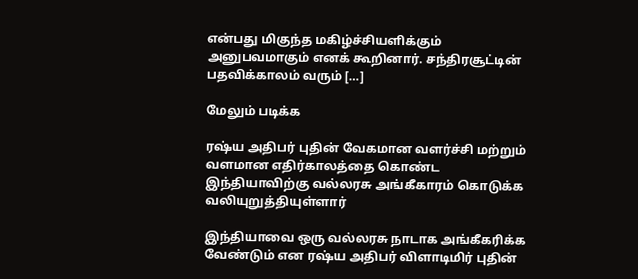என்பது மிகுந்த மகிழ்ச்சியளிக்கும் அனுபவமாகும் எனக் கூறினார். சந்திரசூட்டின் பதவிக்காலம் வரும் […]

மேலும் படிக்க

ரஷ்ய அதிபர் புதின் வேகமான வளர்ச்சி மற்றும் வளமான எதிர்காலத்தை கொண்ட இந்தியாவிற்கு வல்லரசு அங்கீகாரம் கொடுக்க வலியுறுத்தியுள்ளார்

இந்தியாவை ஒரு வல்லரசு நாடாக அங்கீகரிக்க வேண்டும் என ரஷ்ய அதிபர் விளாடிமிர் புதின்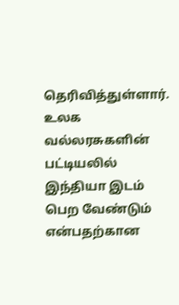தெரிவித்துள்ளார். உலக வல்லரசுகளின் பட்டியலில் இந்தியா இடம் பெற வேண்டும் என்பதற்கான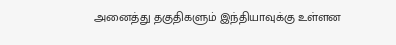அனைத்து தகுதிகளும் இந்தியாவுக்கு உள்ளன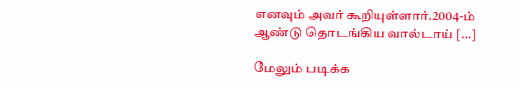எனவும் அவர் கூறியுள்ளார்.2004-ம் ஆண்டு தொடங்கிய வால்டாய் […]

மேலும் படிக்க